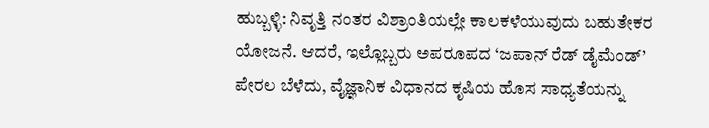ಹುಬ್ಬಳ್ಳಿ: ನಿವೃತ್ತಿ ನಂತರ ವಿಶ್ರಾಂತಿಯಲ್ಲೇ ಕಾಲಕಳೆಯುವುದು ಬಹುತೇಕರ ಯೋಜನೆ. ಆದರೆ, ಇಲ್ಲೊಬ್ಬರು ಅಪರೂಪದ ‘ಜಪಾನ್ ರೆಡ್ ಡೈಮೆಂಡ್’ ಪೇರಲ ಬೆಳೆದು, ವೈಜ್ಞಾನಿಕ ವಿಧಾನದ ಕೃಷಿಯ ಹೊಸ ಸಾಧ್ಯತೆಯನ್ನು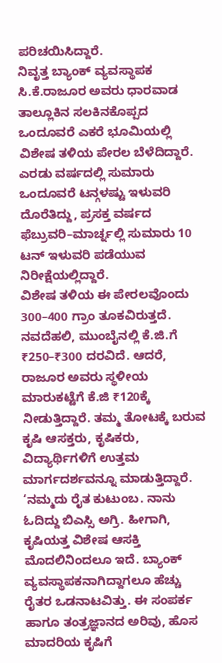ಪರಿಚಯಿಸಿದ್ದಾರೆ.
ನಿವೃತ್ತ ಬ್ಯಾಂಕ್ ವ್ಯವಸ್ಥಾಪಕ ಸಿ.ಕೆ.ರಾಜೂರ ಅವರು ಧಾರವಾಡ ತಾಲ್ಲೂಕಿನ ಸಲಕಿನಕೊಪ್ಪದ ಒಂದೂವರೆ ಎಕರೆ ಭೂಮಿಯಲ್ಲಿ ವಿಶೇಷ ತಳಿಯ ಪೇರಲ ಬೆಳೆದಿದ್ದಾರೆ. ಎರಡು ವರ್ಷದಲ್ಲಿ ಸುಮಾರು ಒಂದೂವರೆ ಟನ್ಗಳಷ್ಟು ಇಳುವರಿ ದೊರೆತಿದ್ದು, ಪ್ರಸಕ್ತ ವರ್ಷದ ಫೆಬ್ರುವರಿ–ಮಾರ್ಚ್ನಲ್ಲಿ ಸುಮಾರು 10 ಟನ್ ಇಳುವರಿ ಪಡೆಯುವ ನಿರೀಕ್ಷೆಯಲ್ಲಿದ್ದಾರೆ.
ವಿಶೇಷ ತಳಿಯ ಈ ಪೇರಲವೊಂದು 300–400 ಗ್ರಾಂ ತೂಕವಿರುತ್ತದೆ. ನವದೆಹಲಿ, ಮುಂಬೈನಲ್ಲಿ ಕೆ.ಜಿ.ಗೆ ₹250–₹300 ದರವಿದೆ. ಆದರೆ, ರಾಜೂರ ಅವರು ಸ್ಥಳೀಯ ಮಾರುಕಟ್ಟೆಗೆ ಕೆ.ಜಿ ₹120ಕ್ಕೆ ನೀಡುತ್ತಿದ್ದಾರೆ. ತಮ್ಮ ತೋಟಕ್ಕೆ ಬರುವ ಕೃಷಿ ಆಸಕ್ತರು, ಕೃಷಿಕರು, ವಿದ್ಯಾರ್ಥಿಗಳಿಗೆ ಉತ್ತಮ ಮಾರ್ಗದರ್ಶವನ್ನೂ ಮಾಡುತ್ತಿದ್ದಾರೆ.
‘ನಮ್ಮದು ರೈತ ಕುಟುಂಬ. ನಾನು ಓದಿದ್ದು ಬಿಎಸ್ಸಿ ಅಗ್ರಿ. ಹೀಗಾಗಿ, ಕೃಷಿಯತ್ತ ವಿಶೇಷ ಆಸಕ್ತಿ ಮೊದಲಿನಿಂದಲೂ ಇದೆ. ಬ್ಯಾಂಕ್ ವ್ಯವಸ್ಥಾಪಕನಾಗಿದ್ದಾಗಲೂ ಹೆಚ್ಚು ರೈತರ ಒಡನಾಟವಿತ್ತು. ಈ ಸಂಪರ್ಕ ಹಾಗೂ ತಂತ್ರಜ್ಞಾನದ ಅರಿವು, ಹೊಸ ಮಾದರಿಯ ಕೃಷಿಗೆ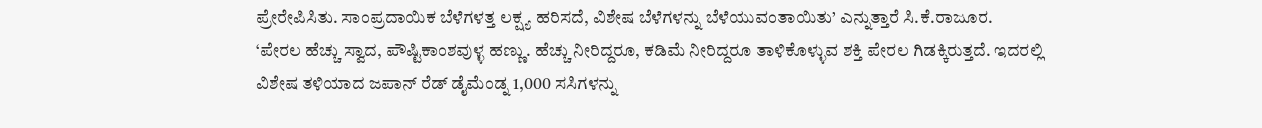ಪ್ರೇರೇಪಿಸಿತು. ಸಾಂಪ್ರದಾಯಿಕ ಬೆಳೆಗಳತ್ತ ಲಕ್ಷ್ಯ ಹರಿಸದೆ, ವಿಶೇಷ ಬೆಳೆಗಳನ್ನು ಬೆಳೆಯುವಂತಾಯಿತು’ ಎನ್ನುತ್ತಾರೆ ಸಿ.ಕೆ.ರಾಜೂರ.
‘ಪೇರಲ ಹೆಚ್ಚು ಸ್ವಾದ, ಪೌಷ್ಟಿಕಾಂಶವುಳ್ಳ ಹಣ್ಣು. ಹೆಚ್ಚು ನೀರಿದ್ದರೂ, ಕಡಿಮೆ ನೀರಿದ್ದರೂ ತಾಳಿಕೊಳ್ಳುವ ಶಕ್ತಿ ಪೇರಲ ಗಿಡಕ್ಕಿರುತ್ತದೆ. ಇದರಲ್ಲಿ ವಿಶೇಷ ತಳಿಯಾದ ಜಪಾನ್ ರೆಡ್ ಡೈಮೆಂಡ್ನ 1,000 ಸಸಿಗಳನ್ನು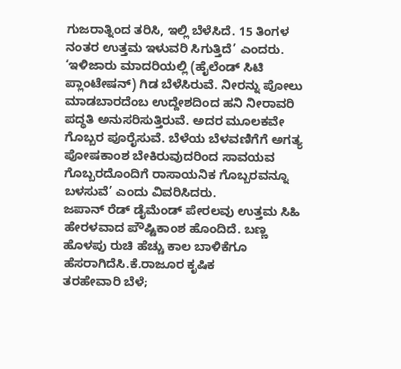ಗುಜರಾತ್ನಿಂದ ತರಿಸಿ, ಇಲ್ಲಿ ಬೆಳೆಸಿದೆ. 15 ತಿಂಗಳ ನಂತರ ಉತ್ತಮ ಇಳುವರಿ ಸಿಗುತ್ತಿದೆ’ ಎಂದರು.
‘ಇಳಿಜಾರು ಮಾದರಿಯಲ್ಲಿ (ಹೈಲೆಂಡ್ ಸಿಟಿ ಪ್ಲಾಂಟೇಷನ್) ಗಿಡ ಬೆಳೆಸಿರುವೆ. ನೀರನ್ನು ಪೋಲು ಮಾಡಬಾರದೆಂಬ ಉದ್ದೇಶದಿಂದ ಹನಿ ನೀರಾವರಿ ಪದ್ಧತಿ ಅನುಸರಿಸುತ್ತಿರುವೆ. ಅದರ ಮೂಲಕವೇ ಗೊಬ್ಬರ ಪೂರೈಸುವೆ. ಬೆಳೆಯ ಬೆಳವಣಿಗೆಗೆ ಅಗತ್ಯ ಪೋಷಕಾಂಶ ಬೇಕಿರುವುದರಿಂದ ಸಾವಯವ ಗೊಬ್ಬರದೊಂದಿಗೆ ರಾಸಾಯನಿಕ ಗೊಬ್ಬರವನ್ನೂ ಬಳಸುವೆ’ ಎಂದು ವಿವರಿಸಿದರು.
ಜಪಾನ್ ರೆಡ್ ಡೈಮೆಂಡ್ ಪೇರಲವು ಉತ್ತಮ ಸಿಹಿ ಹೇರಳವಾದ ಪೌಷ್ಟಿಕಾಂಶ ಹೊಂದಿದೆ. ಬಣ್ಣ ಹೊಳಪು ರುಚಿ ಹೆಚ್ಚು ಕಾಲ ಬಾಳಿಕೆಗೂ ಹೆಸರಾಗಿದೆಸಿ.ಕೆ.ರಾಜೂರ ಕೃಷಿಕ
ತರಹೇವಾರಿ ಬೆಳೆ;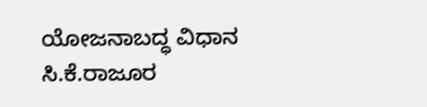ಯೋಜನಾಬದ್ಧ ವಿಧಾನ
ಸಿ.ಕೆ.ರಾಜೂರ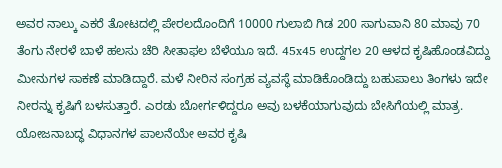ಅವರ ನಾಲ್ಕು ಎಕರೆ ತೋಟದಲ್ಲಿ ಪೇರಲದೊಂದಿಗೆ 10000 ಗುಲಾಬಿ ಗಿಡ 200 ಸಾಗುವಾನಿ 80 ಮಾವು 70 ತೆಂಗು ನೇರಳೆ ಬಾಳೆ ಹಲಸು ಚೆರಿ ಸೀತಾಫಲ ಬೆಳೆಯೂ ಇದೆ. 45x45 ಉದ್ದಗಲ 20 ಆಳದ ಕೃಷಿಹೊಂಡವಿದ್ದು ಮೀನುಗಳ ಸಾಕಣೆ ಮಾಡಿದ್ದಾರೆ. ಮಳೆ ನೀರಿನ ಸಂಗ್ರಹ ವ್ಯವಸ್ಥೆ ಮಾಡಿಕೊಂಡಿದ್ದು ಬಹುಪಾಲು ತಿಂಗಳು ಇದೇ ನೀರನ್ನು ಕೃಷಿಗೆ ಬಳಸುತ್ತಾರೆ. ಎರಡು ಬೋರ್ಗಳಿದ್ದರೂ ಅವು ಬಳಕೆಯಾಗುವುದು ಬೇಸಿಗೆಯಲ್ಲಿ ಮಾತ್ರ. ಯೋಜನಾಬದ್ಧ ವಿಧಾನಗಳ ಪಾಲನೆಯೇ ಅವರ ಕೃಷಿ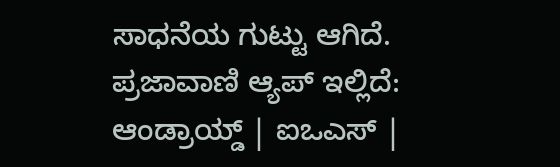ಸಾಧನೆಯ ಗುಟ್ಟು ಆಗಿದೆ.
ಪ್ರಜಾವಾಣಿ ಆ್ಯಪ್ ಇಲ್ಲಿದೆ: ಆಂಡ್ರಾಯ್ಡ್ | ಐಒಎಸ್ |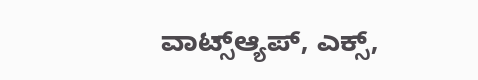ವಾಟ್ಸ್ಆ್ಯಪ್, ಎಕ್ಸ್,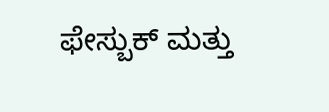ಫೇಸ್ಬುಕ್ ಮತ್ತು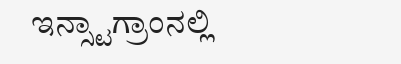ಇನ್ಸ್ಟಾಗ್ರಾಂನಲ್ಲಿ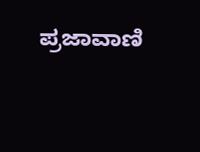ಪ್ರಜಾವಾಣಿ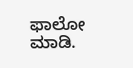ಫಾಲೋ ಮಾಡಿ.